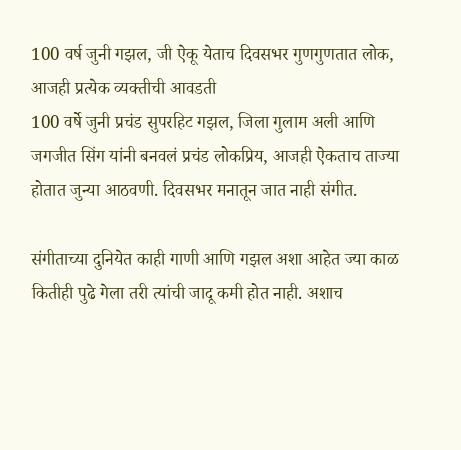100 वर्ष जुनी गझल, जी ऐकू येताच दिवसभर गुणगुणतात लोक, आजही प्रत्येक व्यक्तीची आवडती
100 वर्षे जुनी प्रचंड सुपरहिट गझल, जिला गुलाम अली आणि जगजीत सिंग यांनी बनवलं प्रचंड लोकप्रिय, आजही ऐकताच ताज्या होतात जुन्या आठवणी. दिवसभर मनातून जात नाही संगीत.

संगीताच्या दुनियेत काही गाणी आणि गझल अशा आहेत ज्या काळ कितीही पुढे गेला तरी त्यांची जादू कमी होत नाही. अशाच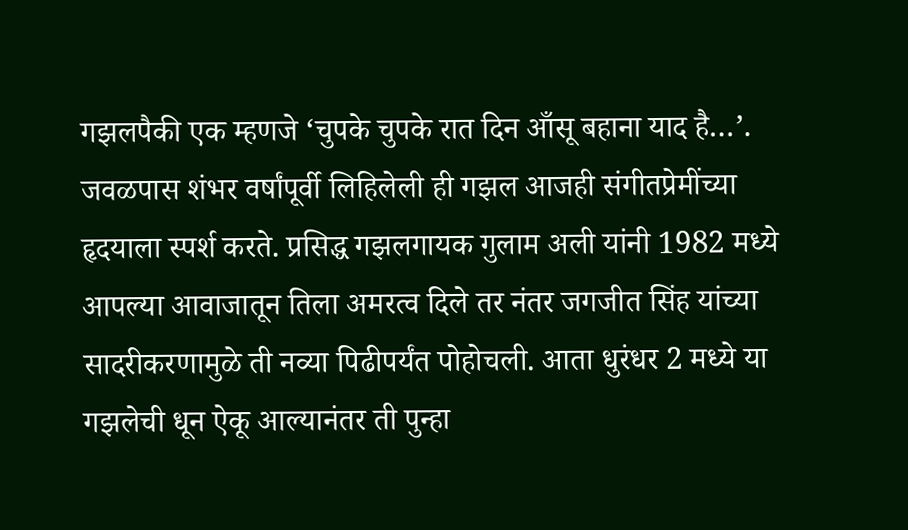गझलपैकी एक म्हणजे ‘चुपके चुपके रात दिन आँसू बहाना याद है…’. जवळपास शंभर वर्षांपूर्वी लिहिलेली ही गझल आजही संगीतप्रेमींच्या हृदयाला स्पर्श करते. प्रसिद्ध गझलगायक गुलाम अली यांनी 1982 मध्ये आपल्या आवाजातून तिला अमरत्व दिले तर नंतर जगजीत सिंह यांच्या सादरीकरणामुळे ती नव्या पिढीपर्यंत पोहोचली. आता धुरंधर 2 मध्ये या गझलेची धून ऐकू आल्यानंतर ती पुन्हा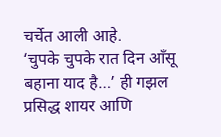चर्चेत आली आहे.
‘चुपके चुपके रात दिन आँसू बहाना याद है…’ ही गझल प्रसिद्ध शायर आणि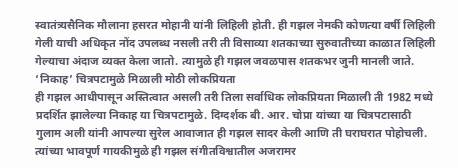स्वातंत्र्यसैनिक मौलाना हसरत मोहानी यांनी लिहिली होती. ही गझल नेमकी कोणत्या वर्षी लिहिली गेली याची अधिकृत नोंद उपलब्ध नसली तरी ती विसाव्या शतकाच्या सुरुवातीच्या काळात लिहिली गेल्याचा अंदाज व्यक्त केला जातो. त्यामुळे ही गझल जवळपास शतकभर जुनी मानली जाते.
‘निकाह’ चित्रपटामुळे मिळाली मोठी लोकप्रियता
ही गझल आधीपासून अस्तित्वात असली तरी तिला सर्वाधिक लोकप्रियता मिळाली ती 1982 मध्ये प्रदर्शित झालेल्या निकाह या चित्रपटामुळे. दिग्दर्शक बी. आर. चोप्रा यांच्या या चित्रपटासाठी गुलाम अली यांनी आपल्या सुरेल आवाजात ही गझल सादर केली आणि ती घराघरात पोहोचली. त्यांच्या भावपूर्ण गायकीमुळे ही गझल संगीतविश्वातील अजरामर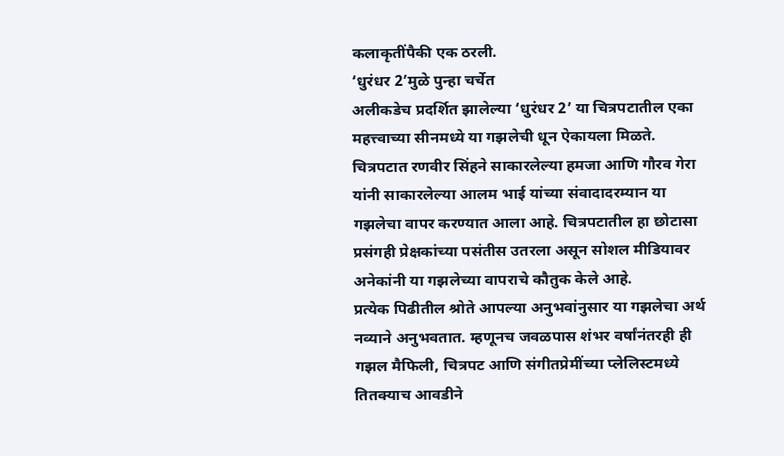कलाकृतींपैकी एक ठरली.
‘धुरंधर 2’मुळे पुन्हा चर्चेत
अलीकडेच प्रदर्शित झालेल्या ‘धुरंधर 2’ या चित्रपटातील एका महत्त्वाच्या सीनमध्ये या गझलेची धून ऐकायला मिळते. चित्रपटात रणवीर सिंहने साकारलेल्या हमजा आणि गौरव गेरा यांनी साकारलेल्या आलम भाई यांच्या संवादादरम्यान या गझलेचा वापर करण्यात आला आहे. चित्रपटातील हा छोटासा प्रसंगही प्रेक्षकांच्या पसंतीस उतरला असून सोशल मीडियावर अनेकांनी या गझलेच्या वापराचे कौतुक केले आहे.
प्रत्येक पिढीतील श्रोते आपल्या अनुभवांनुसार या गझलेचा अर्थ नव्याने अनुभवतात. म्हणूनच जवळपास शंभर वर्षांनंतरही ही गझल मैफिली, चित्रपट आणि संगीतप्रेमींच्या प्लेलिस्टमध्ये तितक्याच आवडीने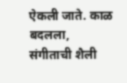ऐकली जाते. काळ बदलला, संगीताची शैली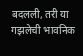बदलली, तरी या गझलेची भावनिक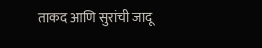ताकद आणि सुरांची जादू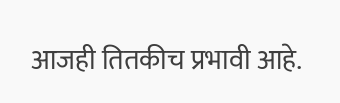आजही तितकीच प्रभावी आहे.